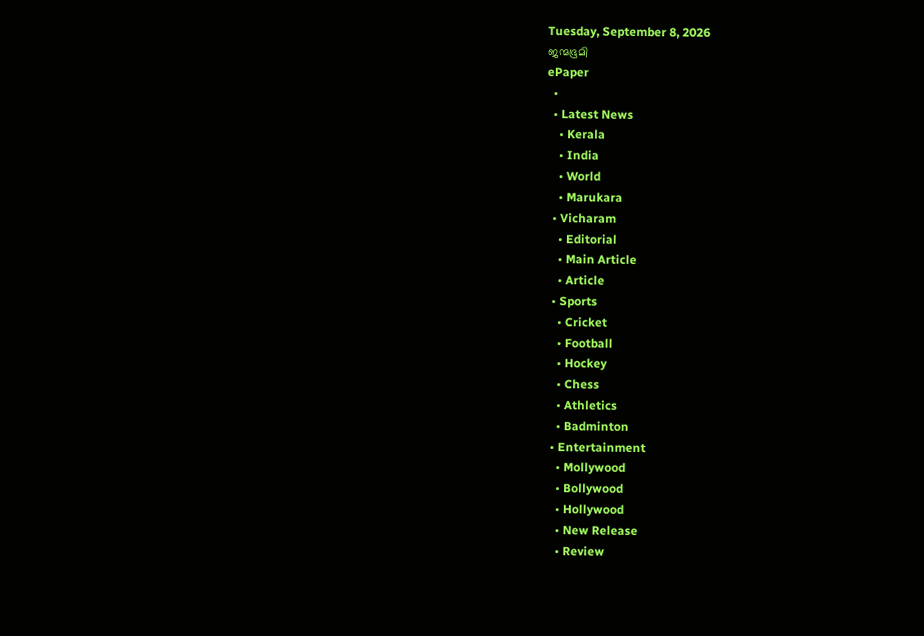Tuesday, September 8, 2026
ജന്മഭൂമി
ePaper
  •
  • Latest News
    • Kerala
    • India
    • World
    • Marukara
  • Vicharam
    • Editorial
    • Main Article
    • Article
  • Sports
    • Cricket
    • Football
    • Hockey
    • Chess
    • Athletics
    • Badminton
  • Entertainment
    • Mollywood
    • Bollywood
    • Hollywood
    • New Release
    • Review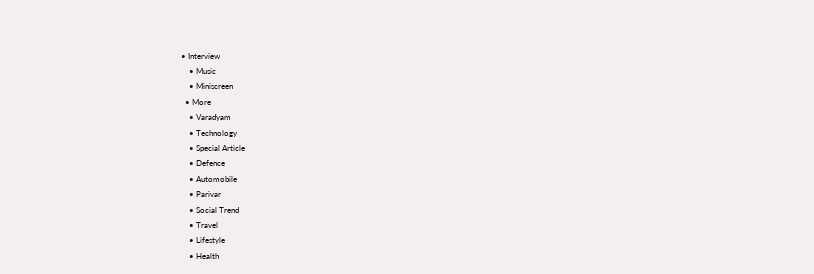• Interview
    • Music
    • Miniscreen
  • More
    • Varadyam
    • Technology
    • Special Article
    • Defence
    • Automobile
    • Parivar
    • Social Trend
    • Travel
    • Lifestyle
    • Health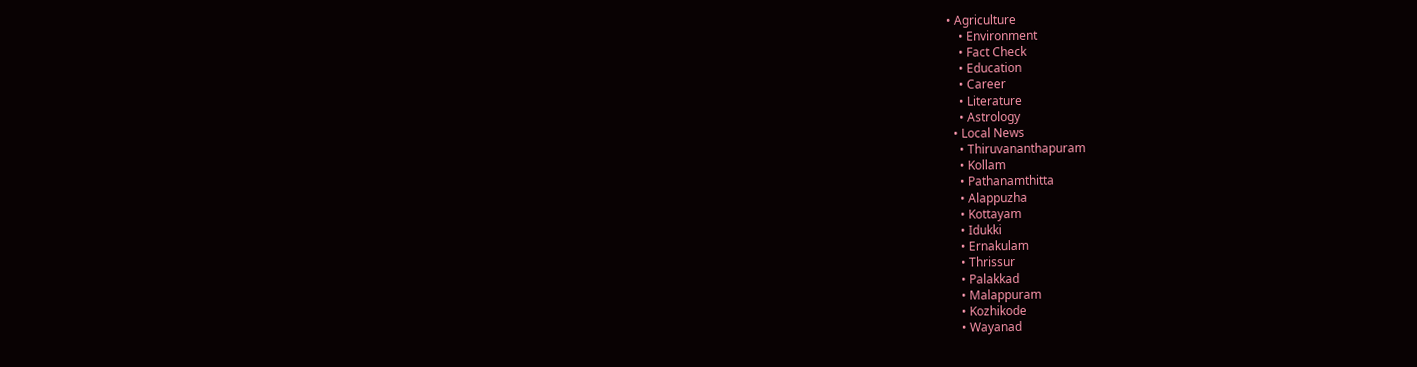• Agriculture
    • Environment
    • Fact Check
    • Education
    • Career
    • Literature
    • Astrology
  • Local News
    • Thiruvananthapuram
    • Kollam
    • Pathanamthitta
    • Alappuzha
    • Kottayam
    • Idukki
    • Ernakulam
    • Thrissur
    • Palakkad
    • Malappuram
    • Kozhikode
    • Wayanad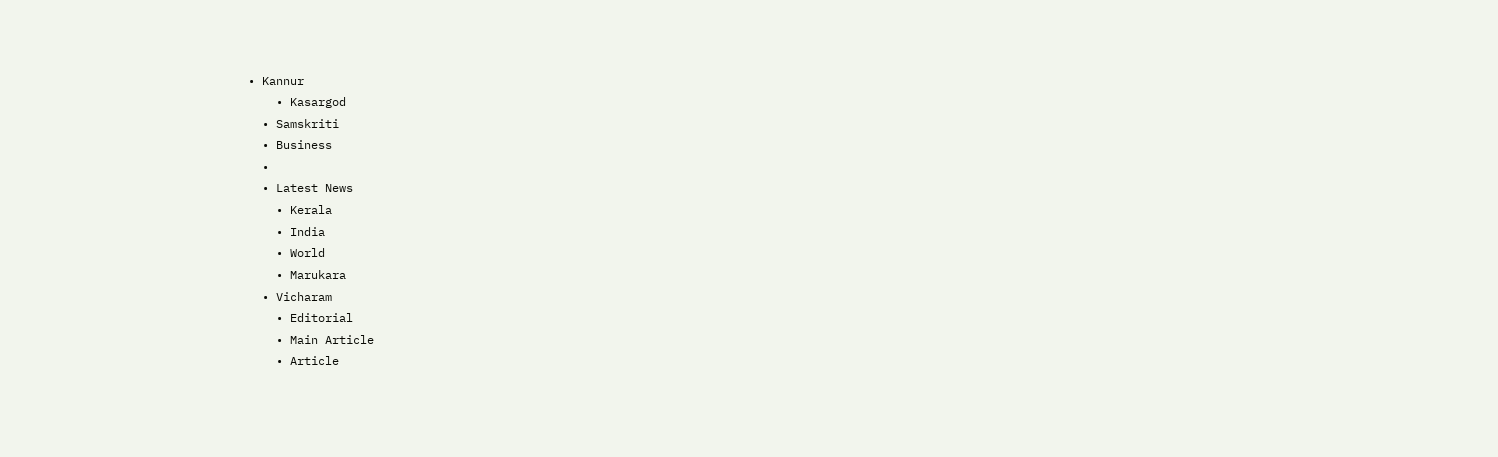• Kannur
    • Kasargod
  • Samskriti
  • Business
  •
  • Latest News
    • Kerala
    • India
    • World
    • Marukara
  • Vicharam
    • Editorial
    • Main Article
    • Article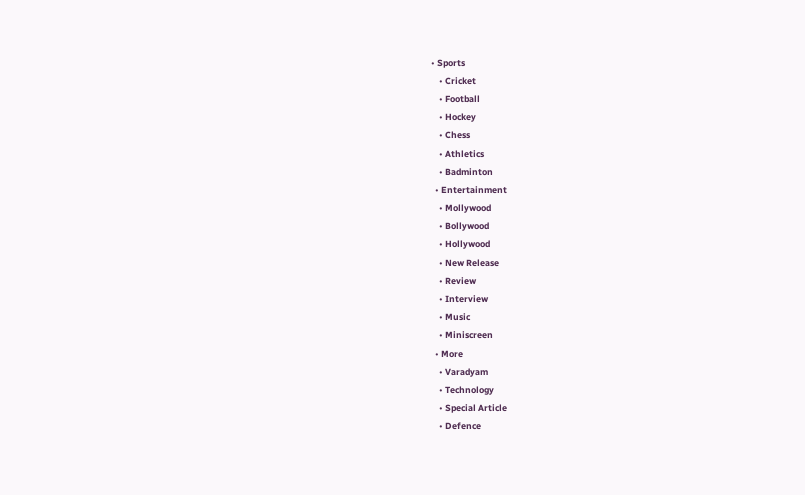• Sports
    • Cricket
    • Football
    • Hockey
    • Chess
    • Athletics
    • Badminton
  • Entertainment
    • Mollywood
    • Bollywood
    • Hollywood
    • New Release
    • Review
    • Interview
    • Music
    • Miniscreen
  • More
    • Varadyam
    • Technology
    • Special Article
    • Defence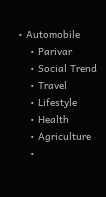• Automobile
    • Parivar
    • Social Trend
    • Travel
    • Lifestyle
    • Health
    • Agriculture
    •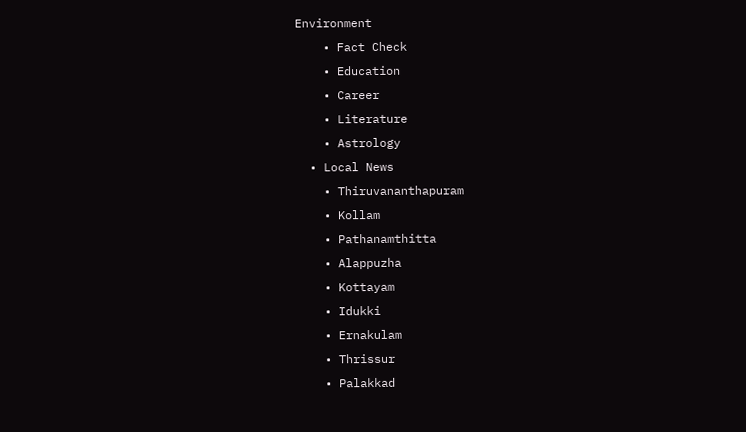Environment
    • Fact Check
    • Education
    • Career
    • Literature
    • Astrology
  • Local News
    • Thiruvananthapuram
    • Kollam
    • Pathanamthitta
    • Alappuzha
    • Kottayam
    • Idukki
    • Ernakulam
    • Thrissur
    • Palakkad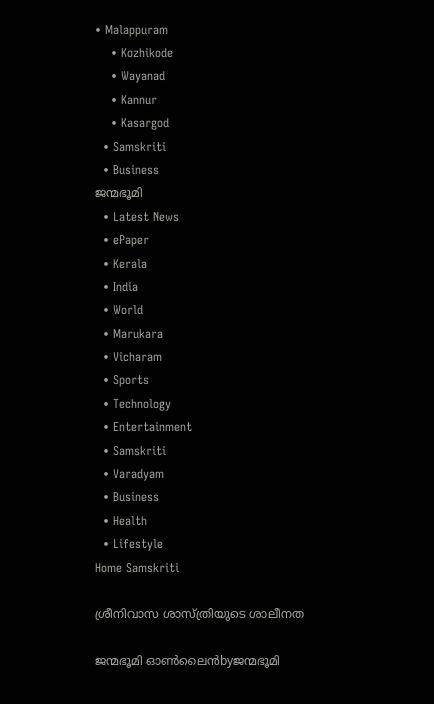• Malappuram
    • Kozhikode
    • Wayanad
    • Kannur
    • Kasargod
  • Samskriti
  • Business
ജന്മഭൂമി
  • Latest News
  • ePaper
  • Kerala
  • India
  • World
  • Marukara
  • Vicharam
  • Sports
  • Technology
  • Entertainment
  • Samskriti
  • Varadyam
  • Business
  • Health
  • Lifestyle
Home Samskriti

ശ്രീനിവാസ ശാസ്ത്രിയുടെ ശാലീനത

ജന്മഭൂമി ഓണ്‍ലൈന്‍byജന്മഭൂമി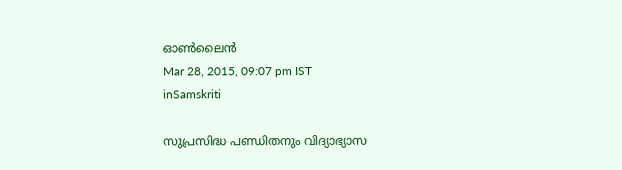ഓണ്‍ലൈന്‍
Mar 28, 2015, 09:07 pm IST
inSamskriti

സുപ്രസിദ്ധ പണ്ഡിതനും വിദ്യാഭ്യാസ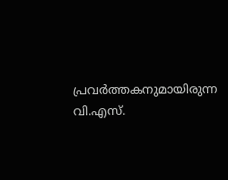പ്രവര്‍ത്തകനുമായിരുന്ന വി.എസ്.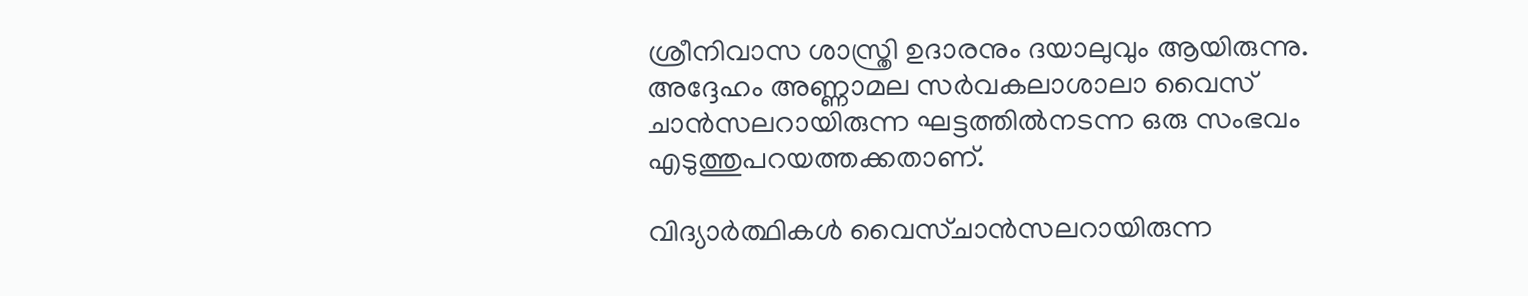ശ്രീനിവാസ ശാസ്ത്രി ഉദാരനും ദയാലുവും ആയിരുന്നു. അദ്ദേഹം അണ്ണാമല സര്‍വകലാശാലാ വൈസ് ചാന്‍സലറായിരുന്ന ഘട്ടത്തില്‍നടന്ന ഒരു സംഭവം എടുത്തുപറയത്തക്കതാണ്.

വിദ്യാര്‍ത്ഥികള്‍ വൈസ്ചാന്‍സലറായിരുന്ന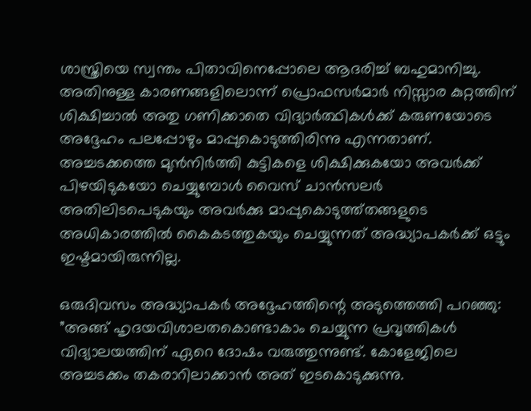ശാസ്ത്രിയെ സ്വന്തം പിതാവിനെപ്പോലെ ആദരിച്ച് ബഹുമാനിച്ചു. അതിനുള്ള കാരണങ്ങളിലൊന്ന് പ്രൊഫസര്‍മാര്‍ നിസ്സാര കുറ്റത്തിന് ശിക്ഷിച്ചാല്‍ അതു ഗണിക്കാതെ വിദ്യാര്‍ത്ഥികള്‍ക്ക് കരുണയോടെ അദ്ദേഹം പലപ്പോഴും മാപ്പുകൊടുത്തിരിന്നു എന്നതാണ്. അച്ചടക്കത്തെ മുന്‍നിര്‍ത്തി കുട്ടികളെ ശിക്ഷിക്കുകയോ അവര്‍ക്ക് പിഴയിടുകയോ ചെയ്യുമ്പോള്‍ വൈസ് ചാന്‍സലര്‍ അതിലിടപെടുകയും അവര്‍ക്കു മാപ്പുകൊടുത്ത്തങ്ങളുടെ അധികാരത്തില്‍ കൈകടത്തുകയും ചെയ്യുന്നത് അദ്ധ്യാപകര്‍ക്ക് ഒട്ടും ഇഷ്ടമായിരുന്നില്ല.

ഒരുദിവസം അദ്ധ്യാപകര്‍ അദ്ദേഹത്തിന്റെ അടുത്തെത്തി പറഞ്ഞു: ”അങ്ങ് ഹൃദയവിശാലതകൊണ്ടാകാം ചെയ്യുന്ന പ്രവൃത്തികള്‍ വിദ്യാലയത്തിന് ഏറെ ദോഷം വരുത്തുന്നുണ്ട്. കോളേജിലെ അച്ചടക്കം തകരാറിലാക്കാന്‍ അത് ഇടകൊടുക്കുന്നു.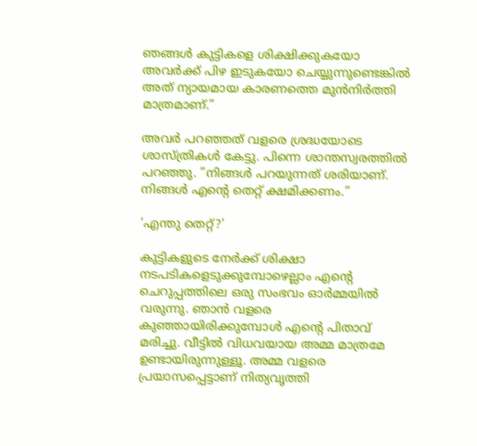ഞങ്ങള്‍ കുട്ടികളെ ശിക്ഷിക്കുകയോ അവര്‍ക്ക് പിഴ ഇടുകയോ ചെയ്യുന്നുണ്ടെങ്കില്‍ അത് ന്യായമായ കാരണത്തെ മുന്‍നിര്‍ത്തി മാത്രമാണ്.”

അവര്‍ പറഞ്ഞത് വളരെ ശ്രദ്ധയോടെ ശാസ്ത്രികള്‍ കേട്ടു. പിന്നെ ശാന്തസ്വരത്തില്‍ പറഞ്ഞു. ”നിങ്ങള്‍ പറയുന്നത് ശരിയാണ്. നിങ്ങള്‍ എന്റെ തെറ്റ് ക്ഷമിക്കണം.”

‘എന്തു തെറ്റ്?’

കുട്ടികളുടെ നേര്‍ക്ക് ശിക്ഷാ നടപടികളെടുക്കുമ്പോഴെല്ലാം എന്റെ ചെറുപ്പത്തിലെ ഒരു സംഭവം ഓര്‍മ്മയില്‍ വരുന്നു. ഞാന്‍ വളരെ കുഞ്ഞായിരിക്കുമ്പോള്‍ എന്റെ പിതാവ് മരിച്ചു. വീട്ടില്‍ വിധവയായ അമ്മ മാത്രമേ ഉണ്ടായിരുന്നുള്ളൂ. അമ്മ വളരെ പ്രയാസപ്പെട്ടാണ് നിത്യവൃത്തി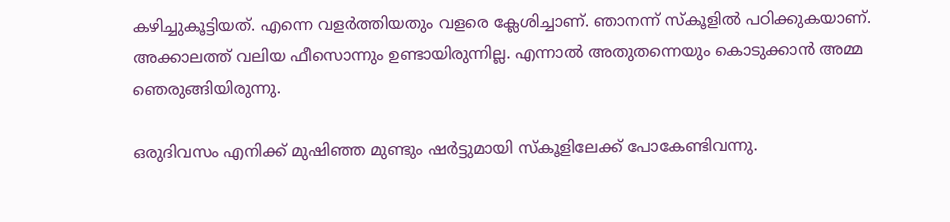കഴിച്ചുകൂട്ടിയത്. എന്നെ വളര്‍ത്തിയതും വളരെ ക്ലേശിച്ചാണ്. ഞാനന്ന് സ്‌കൂളില്‍ പഠിക്കുകയാണ്. അക്കാലത്ത് വലിയ ഫീസൊന്നും ഉണ്ടായിരുന്നില്ല. എന്നാല്‍ അതുതന്നെയും കൊടുക്കാന്‍ അമ്മ ഞെരുങ്ങിയിരുന്നു.

ഒരുദിവസം എനിക്ക് മുഷിഞ്ഞ മുണ്ടും ഷര്‍ട്ടുമായി സ്‌കൂളിലേക്ക് പോകേണ്ടിവന്നു.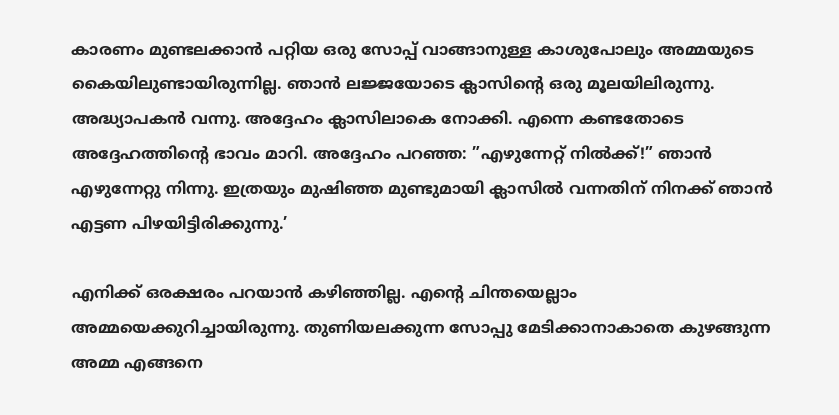കാരണം മുണ്ടലക്കാന്‍ പറ്റിയ ഒരു സോപ്പ് വാങ്ങാനുള്ള കാശുപോലും അമ്മയുടെ കൈയിലുണ്ടായിരുന്നില്ല. ഞാന്‍ ലജ്ജയോടെ ക്ലാസിന്റെ ഒരു മൂലയിലിരുന്നു. അദ്ധ്യാപകന്‍ വന്നു. അദ്ദേഹം ക്ലാസിലാകെ നോക്കി. എന്നെ കണ്ടതോടെ അദ്ദേഹത്തിന്റെ ഭാവം മാറി. അദ്ദേഹം പറഞ്ഞ: ”എഴുന്നേറ്റ് നില്‍ക്ക്!” ഞാന്‍ എഴുന്നേറ്റു നിന്നു. ഇത്രയും മുഷിഞ്ഞ മുണ്ടുമായി ക്ലാസില്‍ വന്നതിന് നിനക്ക് ഞാന്‍ എട്ടണ പിഴയിട്ടിരിക്കുന്നു.’

എനിക്ക് ഒരക്ഷരം പറയാന്‍ കഴിഞ്ഞില്ല. എന്റെ ചിന്തയെല്ലാം അമ്മയെക്കുറിച്ചായിരുന്നു. തുണിയലക്കുന്ന സോപ്പു മേടിക്കാനാകാതെ കുഴങ്ങുന്ന അമ്മ എങ്ങനെ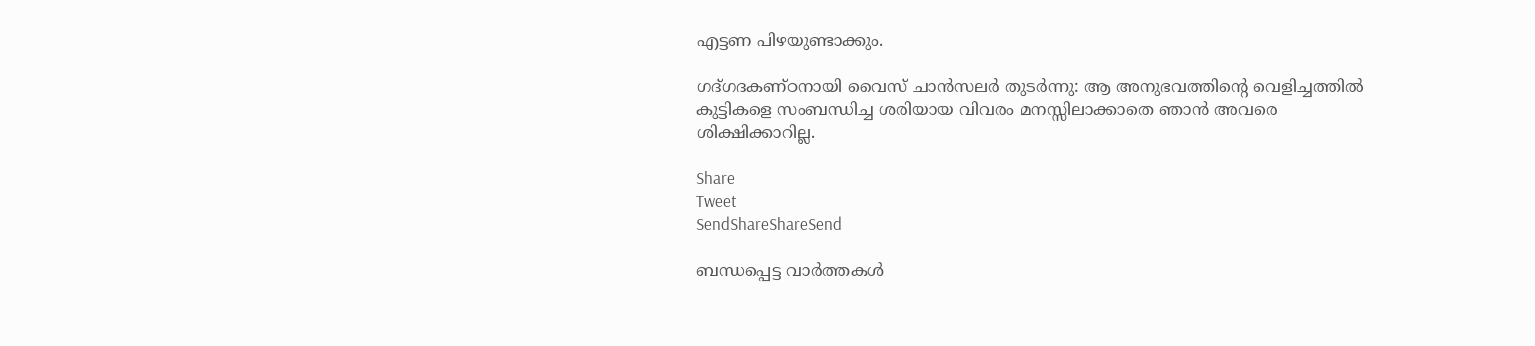എട്ടണ പിഴയുണ്ടാക്കും.

ഗദ്ഗദകണ്ഠനായി വൈസ് ചാന്‍സലര്‍ തുടര്‍ന്നു: ആ അനുഭവത്തിന്റെ വെളിച്ചത്തില്‍ കുട്ടികളെ സംബന്ധിച്ച ശരിയായ വിവരം മനസ്സിലാക്കാതെ ഞാന്‍ അവരെ ശിക്ഷിക്കാറില്ല.

Share
Tweet
SendShareShareSend

ബന്ധപ്പെട്ട വാര്‍ത്തകള്‍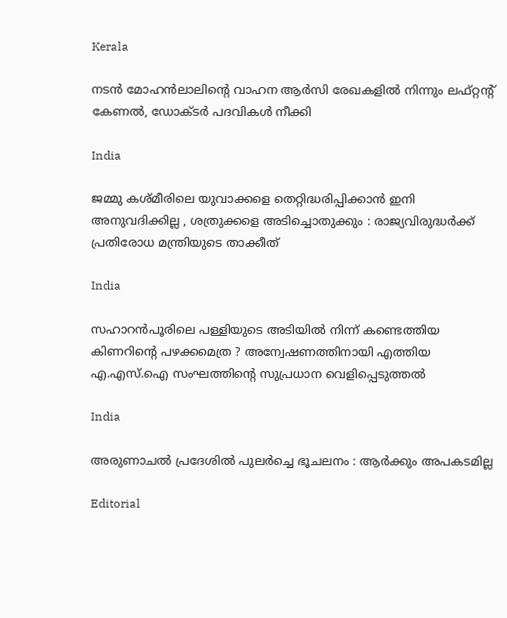Kerala

നടന്‍ മോഹന്‍ലാലിന്റെ വാഹന ആര്‍സി രേഖകളില്‍ നിന്നും ലഫ്റ്റന്റ് കേണല്‍, ഡോക്ടര്‍ പദവികള്‍ നീക്കി

India

ജമ്മു കശ്മീരിലെ യുവാക്കളെ തെറ്റിദ്ധരിപ്പിക്കാൻ ഇനി അനുവദിക്കില്ല , ശത്രുക്കളെ അടിച്ചൊതുക്കും : രാജ്യവിരുദ്ധർക്ക് പ്രതിരോധ മന്ത്രിയുടെ താക്കീത്

India

സഹാറൻപൂരിലെ പള്ളിയുടെ അടിയിൽ നിന്ന് കണ്ടെത്തിയ കിണറിന്റെ പഴക്കമെത്ര ? അന്വേഷണത്തിനായി എത്തിയ എ.എസ്.ഐ സംഘത്തിന്റെ സുപ്രധാന വെളിപ്പെടുത്തൽ

India

അരുണാചൽ പ്രദേശിൽ പുലർച്ചെ ഭൂചലനം : ആർക്കും അപകടമില്ല

Editorial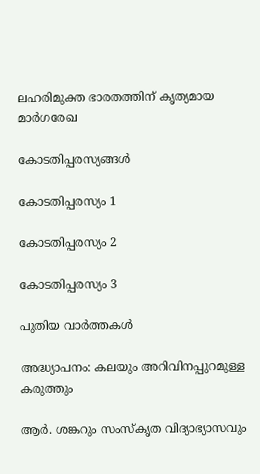ലഹരിമുക്ത ഭാരതത്തിന് കൃത്യമായ മാര്‍ഗരേഖ

കോടതിപ്പരസ്യങ്ങള്‍

കോടതിപ്പരസ്യം 1

കോടതിപ്പരസ്യം 2

കോടതിപ്പരസ്യം 3

പുതിയ വാര്‍ത്തകള്‍

അദ്ധ്യാപനം: കലയും അറിവിനപ്പുറമുള്ള കരുത്തും

ആര്‍. ശങ്കറും സംസ്‌കൃത വിദ്യാഭ്യാസവും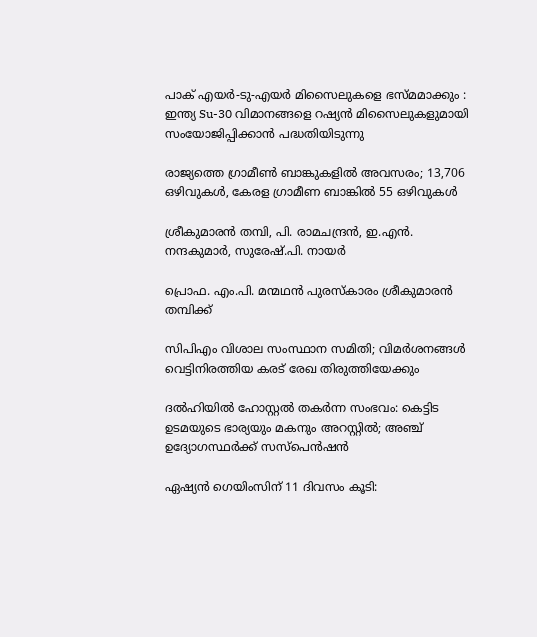പാക് എയർ-ടു-എയർ മിസൈലുകളെ ഭസ്മമാക്കും : ഇന്ത്യ Su-30 വിമാനങ്ങളെ റഷ്യൻ മിസൈലുകളുമായി സംയോജിപ്പിക്കാൻ പദ്ധതിയിടുന്നു

രാജ്യത്തെ ഗ്രാമീൺ ബാങ്കുകളിൽ അവസരം; 13,706 ഒഴിവുകള്‍, കേരള ഗ്രാമീണ ബാങ്കിൽ 55 ഒഴിവുകള്‍

ശ്രീകുമാരന്‍ തമ്പി, പി. രാമചന്ദ്രന്‍, ഇ.എന്‍. നന്ദകുമാര്‍, സുരേഷ്.പി. നായര്‍

പ്രൊഫ. എം.പി. മന്മഥന്‍ പുരസ്‌കാരം ശ്രീകുമാരന്‍ തമ്പിക്ക്

സിപിഎം വിശാല സംസ്ഥാന സമിതി; വിമര്‍ശനങ്ങള്‍ വെട്ടിനിരത്തിയ കരട് രേഖ തിരുത്തിയേക്കും

ദല്‍ഹിയില്‍ ഹോസ്റ്റല്‍ തകര്‍ന്ന സംഭവം: കെട്ടിട ഉടമയുടെ ഭാര്യയും മകനും അറസ്റ്റില്‍; അഞ്ച് ഉദ്യോഗസ്ഥര്‍ക്ക് സസ്പെന്‍ഷന്‍

ഏഷ്യന്‍ ഗെയിംസിന് 11 ദിവസം കൂടി: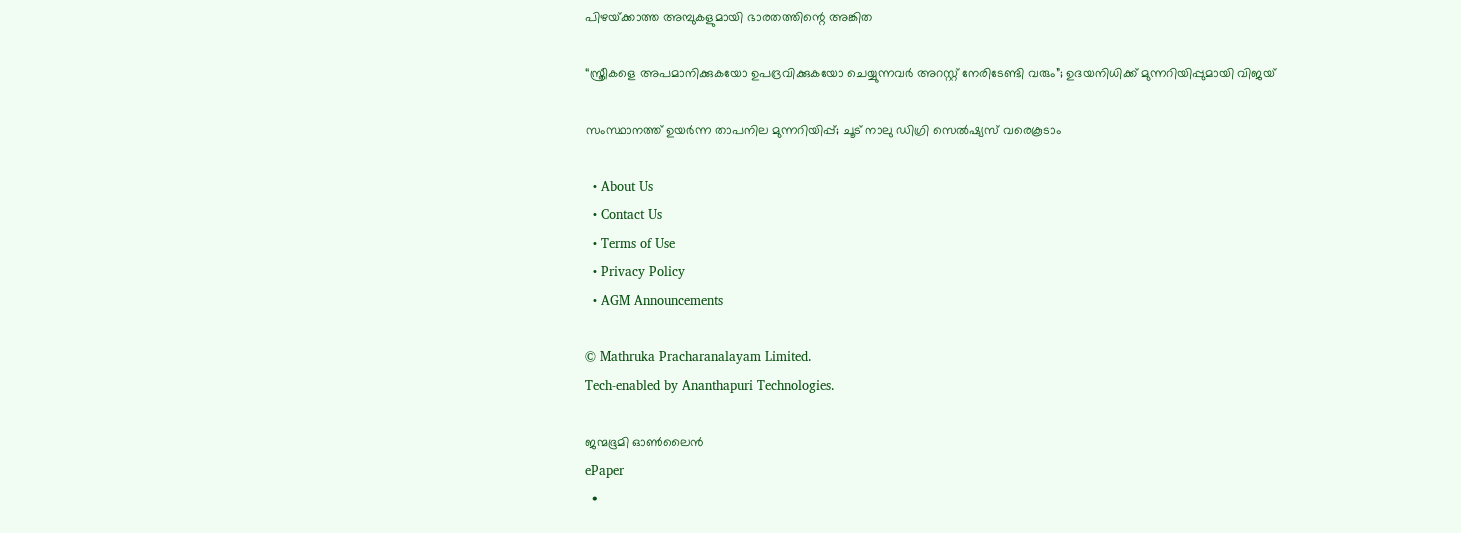പിഴയ്‌ക്കാത്ത അമ്പുകളുമായി ഭാരതത്തിന്റെ അങ്കിത

“സ്ത്രീകളെ അപമാനിക്കുകയോ ഉപദ്രവിക്കുകയോ ചെയ്യുന്നവർ അറസ്റ്റ് നേരിടേണ്ടി വരും”; ഉദയനിധിക്ക് മുന്നറിയിപ്പുമായി വിജയ്

സംസ്ഥാനത്ത് ഉയര്‍ന്ന താപനില മുന്നറിയിപ്പ്; ചൂട് നാലു ഡിഗ്രി സെല്‍ഷ്യസ് വരെകൂടാം

  • About Us
  • Contact Us
  • Terms of Use
  • Privacy Policy
  • AGM Announcements

© Mathruka Pracharanalayam Limited.
Tech-enabled by Ananthapuri Technologies.

ജന്മഭൂമി ഓണ്‍ലൈന്‍
ePaper
  •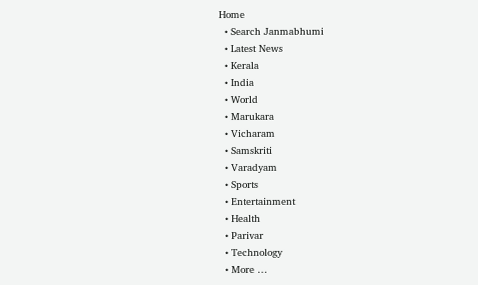Home
  • Search Janmabhumi
  • Latest News
  • Kerala
  • India
  • World
  • Marukara
  • Vicharam
  • Samskriti
  • Varadyam
  • Sports
  • Entertainment
  • Health
  • Parivar
  • Technology
  • More …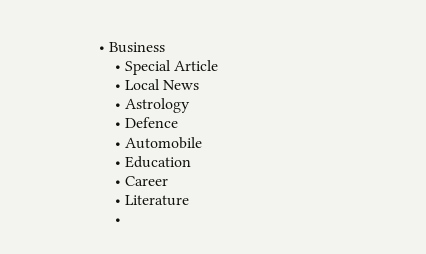• Business
    • Special Article
    • Local News
    • Astrology
    • Defence
    • Automobile
    • Education
    • Career
    • Literature
    •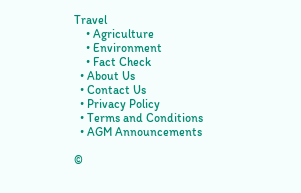Travel
    • Agriculture
    • Environment
    • Fact Check
  • About Us
  • Contact Us
  • Privacy Policy
  • Terms and Conditions
  • AGM Announcements

©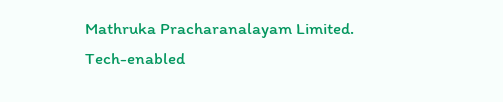Mathruka Pracharanalayam Limited.
Tech-enabled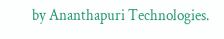by Ananthapuri Technologies.